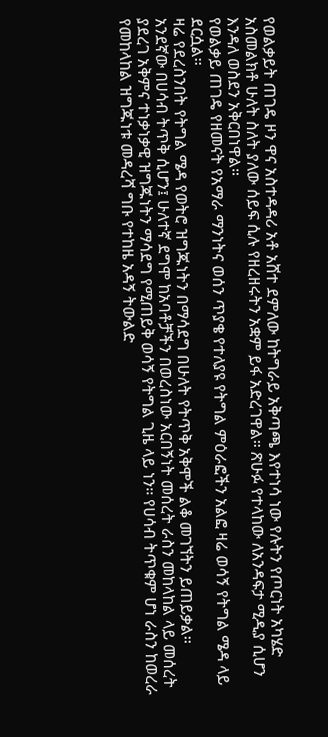የወልቃይት ጠገዴ ዞን ዋና አስተዳዳሪ አቶ አሸተ ደምለው ከትግራይ አቅጣጫ እየተነሳ ነው የሉትን የጦርነት አካሄድ አስመልክቶ ሁለት ስለት ያለው ሰይፍ ሲሉ የዘረዘሩትን አቋም ይፋ አድረገዋል። ጽሁፉ የተላከው ለአንዳፍታ ሚዲያ ሲሆን እንዳለ ወስደን አቅርበነዋል።
የወልቃይ ጠገዴ የዘመናት የአማራ ማንነትና ወሰን ጥያቄ የተለያዩ የትግል ምዕራፎችን አልፎ ዛሬ ወሳኝ የትግል ሜዳ ላይ ደርሷል፡፡
ዛሬ የደረስንበት የትግል ሜዳ የወትሮ ዝግጁነትን በማሳደግ በሁለት የትጥቅ አቅሞች ልቆ መገኘትን ይጠይቃል፡፡
አንደኛው በሀሳብ ትጥቅ ሲሆን፤ ሁለተኛ ደግሞ ከአባቶቻችን በወረስነው አርበኝነት መሰረት ራስን መከላከል ላይ መሰረት ያደረገ አቅምና ተነቃነቃዊ ዝግጁነትን ማሳደግ የሚጠይቅ ወሳኝ የትግል ጊዜ ላይ ነን፡፡ የሀሳብ ትጥቁም ሆነ ራስን ከወረራ የመከላከል ዝግጁነቱ መዳረሻ ግቡ የተከዜ አዳኝ ትውልድ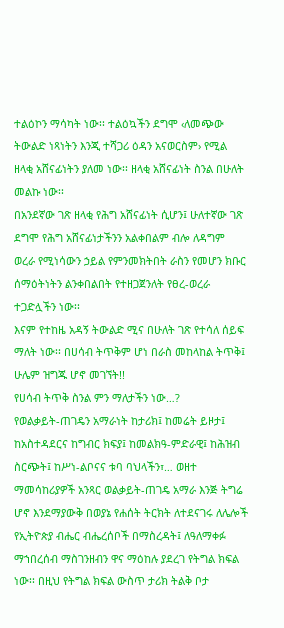ተልዕኮን ማሳካት ነው፡፡ ተልዕኳችን ደግሞ ‹ለመጭው ትውልድ ነጻነትን እንጂ ተሻጋሪ ዕዳን አናወርስም› የሚል ዘላቂ አሸናፊነትን ያለመ ነው፡፡ ዘላቂ አሸናፊነት ስንል በሁለት መልኩ ነው፡፡
በአንደኛው ገጽ ዘላቂ የሕግ አሸናፊነት ሲሆን፤ ሁለተኛው ገጽ ደግሞ የሕግ አሸናፊነታችንን አልቀበልም ብሎ ለዳግም ወረራ የሚነሳውን ኃይል የምንመክትበት ራስን የመሆን ክቡር ሰማዕትነትን ልንቀበልበት የተዘጋጀንለት የፀረ-ወረራ ተጋድሏችን ነው፡፡
እናም የተከዜ አዳኝ ትውልድ ሚና በሁለት ገጽ የተሳለ ሰይፍ ማለት ነው፡፡ በሀሳብ ትጥቅም ሆነ በራስ መከላከል ትጥቅ፤ ሁሌም ዝግጁ ሆኖ መገኘት!!
የሀሳብ ትጥቅ ስንል ምን ማለታችን ነው…?
የወልቃይት-ጠገዴን አማራነት ከታሪክ፤ ከመሬት ይዞታ፤ ከአስተዳደርና ከግብር ክፍያ፤ ከመልክዓ-ምድራዊ፤ ከሕዝብ ስርጭት፤ ከሥነ-ልቦናና ቱባ ባህላችን፣… ወዘተ ማመሳከሪያዎች አንጻር ወልቃይት-ጠገዴ አማራ እንጅ ትግሬ ሆኖ እንደማያውቅ በወያኔ የሐሰት ትርክት ለተደናገሩ ለሌሎች የኢትዮጵያ ብሔር ብሔረሰቦች በማስረዳት፤ ለዓለማቀፉ ማኀበረሰብ ማስገንዘብን ዋና ማዕከሉ ያደረገ የትግል ክፍል ነው፡፡ በዚህ የትግል ክፍል ውስጥ ታሪክ ትልቅ ቦታ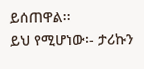ይሰጠዋል፡፡
ይህ የሚሆነው፡- ታሪኩን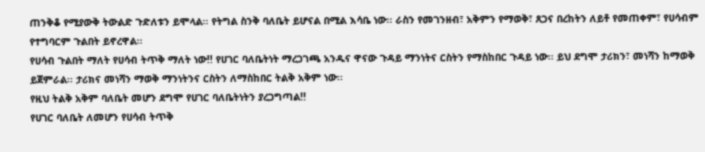ጠንቅቆ የሚያውቅ ትውልድ ጉድለቱን ይሞላል፡፡ የትግል ስንቅ ባለቤት ይሆናል በሚል እሳቤ ነው፡፡ ራስን የመገንዘብ፣ አቅምን የማወቅ፣ ጸጋና በረከትን ለይቶ የመጠቀም፣ የሀሳብም የተግባርም ጉልበት ይኖረዋል፡፡
የሀሳብ ጉልበት ማለት የሀሳብ ትጥቅ ማለት ነው!! የሀገር ባለቤትነት ማረጋገጫ አንዱና ዋናው ጉዳይ ማንነትና ርስትን የማስከበር ጉዳይ ነው፡፡ ይህ ደግሞ ታሪክን፣ መነሻን ከማወቅ ይጀምራል፡፡ ታሪክና መነሻን ማወቅ ማንነትንና ርስትን ለማስከበር ትልቅ አቅም ነው፡፡
የዚህ ትልቅ አቅም ባለቤት መሆን ደግሞ የሀገር ባለቤትነትን ያረጋግጣል!!
የሀገር ባለቤት ለመሆን የሀሳብ ትጥቅ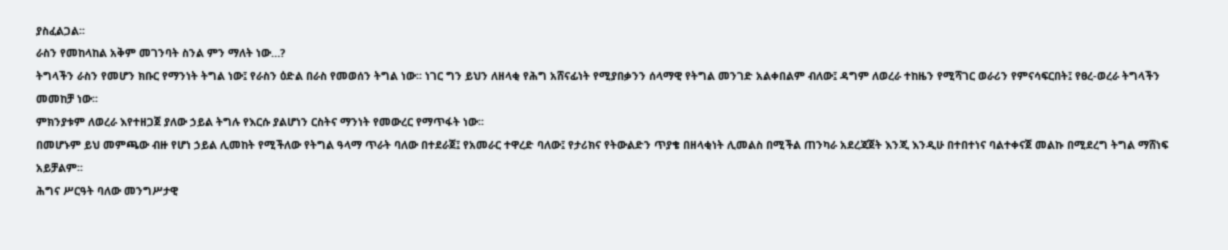ያስፈልጋል፡፡
ራስን የመከላከል አቅም መገንባት ስንል ምን ማለት ነው…?
ትግላችን ራስን የመሆን ክቡር የማንነት ትግል ነው፤ የራስን ዕድል በራስ የመወሰን ትግል ነው፡፡ ነገር ግን ይህን ለዘላቂ የሕግ አሸናፊነት የሚያበቃንን ሰላማዊ የትግል መንገድ አልቀበልም ብለው፤ ዳግም ለወረራ ተከዜን የሚሻገር ወራሪን የምናሳፍርበት፤ የፀረ-ወረራ ትግላችን መመከቻ ነው፡፡
ምክንያቱም ለወረራ እየተዘጋጀ ያለው ኃይል ትግሉ የእርሱ ያልሆነን ርስትና ማንነት የመውረር የማጥፋት ነው፡፡
በመሆኑም ይህ መምጫው ብዙ የሆነ ኃይል ሊመከት የሚችለው የትግል ዓላማ ጥራት ባለው በተደራጀ፤ የአመራር ተዋረድ ባለው፤ የታሪክና የትውልድን ጥያቄ በዘላቂነት ሊመልስ በሚችል ጠንካራ አደረጃጀት እንጂ እንዲሁ በተበተነና ባልተቀናጀ መልኩ በሚደረግ ትግል ማሸነፍ አይቻልም፡፡
ሕግና ሥርዓት ባለው መንግሥታዊ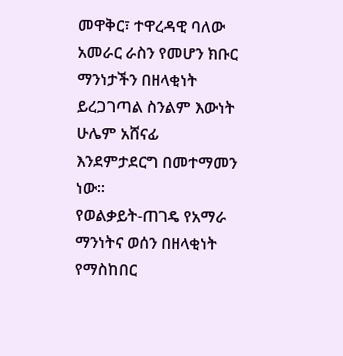መዋቅር፣ ተዋረዳዊ ባለው አመራር ራስን የመሆን ክቡር ማንነታችን በዘላቂነት ይረጋገጣል ስንልም እውነት ሁሌም አሸናፊ እንደምታደርግ በመተማመን ነው።
የወልቃይት-ጠገዴ የአማራ ማንነትና ወሰን በዘላቂነት የማስከበር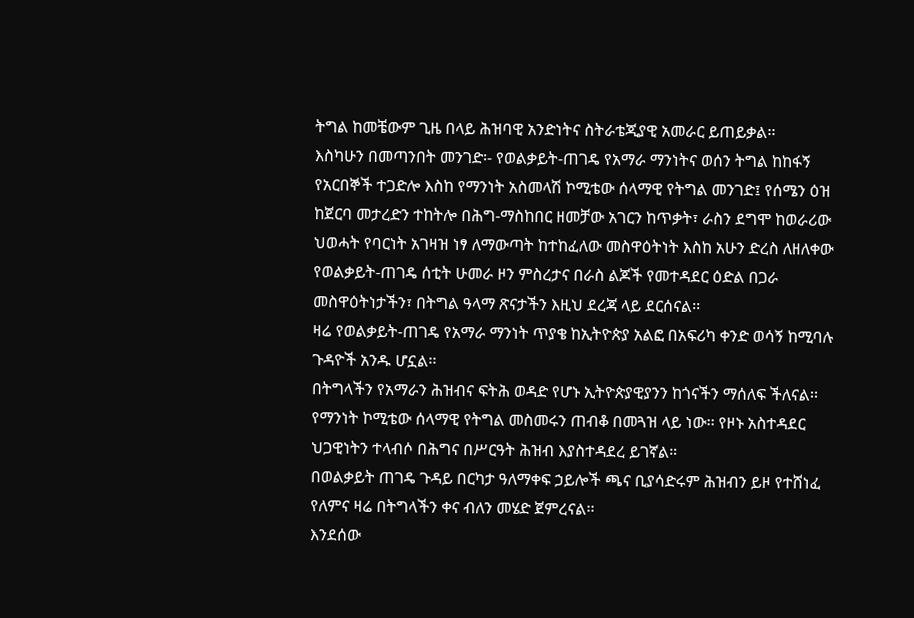ትግል ከመቼውም ጊዜ በላይ ሕዝባዊ አንድነትና ስትራቴጂያዊ አመራር ይጠይቃል፡፡
እስካሁን በመጣንበት መንገድ፡- የወልቃይት-ጠገዴ የአማራ ማንነትና ወሰን ትግል ከከፋኝ የአርበኞች ተጋድሎ እስከ የማንነት አስመላሽ ኮሚቴው ሰላማዊ የትግል መንገድ፤ የሰሜን ዕዝ ከጀርባ መታረድን ተከትሎ በሕግ-ማስከበር ዘመቻው አገርን ከጥቃት፣ ራስን ደግሞ ከወራሪው ህወሓት የባርነት አገዛዝ ነፃ ለማውጣት ከተከፈለው መስዋዕትነት እስከ አሁን ድረስ ለዘለቀው የወልቃይት-ጠገዴ ሰቲት ሁመራ ዞን ምስረታና በራስ ልጆች የመተዳደር ዕድል በጋራ መስዋዕትነታችን፣ በትግል ዓላማ ጽናታችን እዚህ ደረጃ ላይ ደርሰናል፡፡
ዛሬ የወልቃይት-ጠገዴ የአማራ ማንነት ጥያቄ ከኢትዮጵያ አልፎ በአፍሪካ ቀንድ ወሳኝ ከሚባሉ ጉዳዮች አንዱ ሆኗል፡፡
በትግላችን የአማራን ሕዝብና ፍትሕ ወዳድ የሆኑ ኢትዮጵያዊያንን ከጎናችን ማሰለፍ ችለናል፡፡ የማንነት ኮሚቴው ሰላማዊ የትግል መስመሩን ጠብቆ በመጓዝ ላይ ነው፡፡ የዞኑ አስተዳደር ህጋዊነትን ተላብሶ በሕግና በሥርዓት ሕዝብ እያስተዳደረ ይገኛል።
በወልቃይት ጠገዴ ጉዳይ በርካታ ዓለማቀፍ ኃይሎች ጫና ቢያሳድሩም ሕዝብን ይዞ የተሸነፈ የለምና ዛሬ በትግላችን ቀና ብለን መሄድ ጀምረናል፡፡
እንደሰው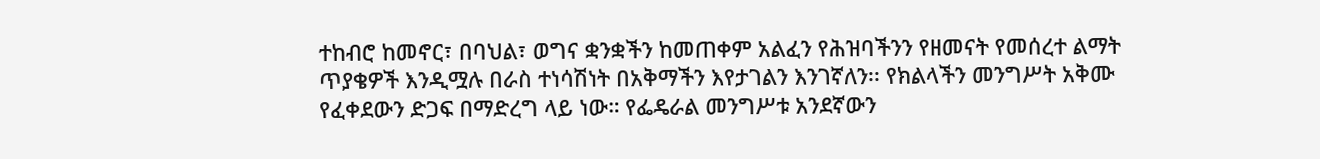ተከብሮ ከመኖር፣ በባህል፣ ወግና ቋንቋችን ከመጠቀም አልፈን የሕዝባችንን የዘመናት የመሰረተ ልማት ጥያቄዎች እንዲሟሉ በራስ ተነሳሽነት በአቅማችን እየታገልን እንገኛለን፡፡ የክልላችን መንግሥት አቅሙ የፈቀደውን ድጋፍ በማድረግ ላይ ነው። የፌዴራል መንግሥቱ አንደኛውን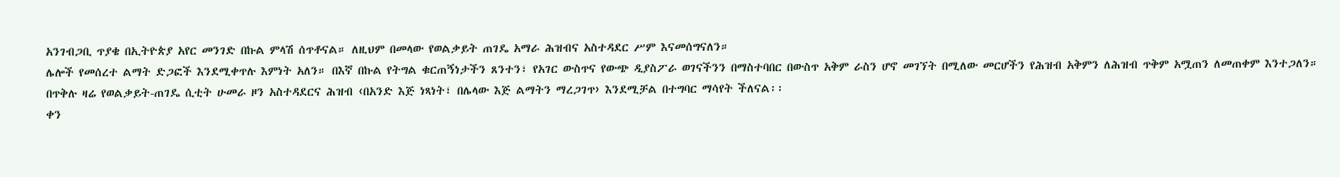አንገብጋቢ ጥያቄ በኢትዮጵያ አየር መንገድ በኩል ምላሽ ሰጥቶናል። ለዚህም በመላው የወልቃይት ጠገዴ አማራ ሕዝብና አስተዳደር ሥም እናመሰግናለን።
ሌሎች የመሰረተ ልማት ድጋፎች እንደሚቀጥሉ እምነት አለን። በእኛ በኩል የትግል ቁርጠኝነታችን ጸንተን፣ የአገር ውስጥና የውጭ ዲያስፖራ ወገናችንን በማስተባበር በውስጥ አቅም ራስን ሆኖ መገኘት በሚለው መርሆችን የሕዝብ አቅምን ለሕዝብ ጥቅም አሟጠን ለመጠቀም እንተጋለን።
በጥቅሉ ዛሬ የወልቃይት-ጠገዴ ሲቲት ሁመራ ዞን አስተዳደርና ሕዝብ ‹በአንድ እጅ ነጻነት፣ በሌላው እጅ ልማትን ማረጋገጥ› እንደሚቻል በተግባር ማሳየት ችለናል፡፡
ቀን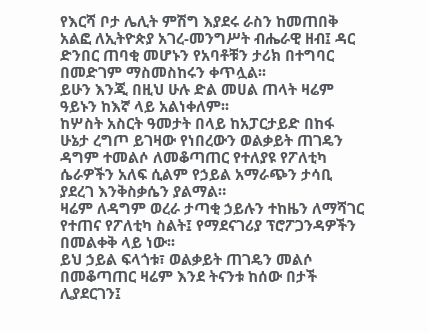የእርሻ ቦታ ሌሊት ምሽግ እያደሩ ራስን ከመጠበቅ አልፎ ለኢትዮጵያ አገረ-መንግሥት ብሔራዊ ዘብ፤ ዳር ድንበር ጠባቂ መሆኑን የአባቶቹን ታሪክ በተግባር በመድገም ማስመስከሩን ቀጥሏል፡፡
ይሁን እንጂ በዚህ ሁሉ ድል መሀል ጠላት ዛሬም ዓይኑን ከእኛ ላይ አልነቀለም፡፡
ከሦስት አስርት ዓመታት በላይ ከአፓርታይድ በከፋ ሁኔታ ረግጦ ይገዛው የነበረውን ወልቃይት ጠገዴን ዳግም ተመልሶ ለመቆጣጠር የተለያዩ የፖለቲካ ሴራዎችን አለፍ ሲልም የኃይል አማራጭን ታሳቢ ያደረገ እንቅስቃሴን ያልማል።
ዛሬም ለዳግም ወረራ ታጣቂ ኃይሉን ተከዜን ለማሻገር የተጠና የፖለቲካ ስልት፤ የማደናገሪያ ፕሮፖጋንዳዎችን በመልቀቅ ላይ ነው፡፡
ይህ ኃይል ፍላጎቱ፣ ወልቃይት ጠገዴን መልሶ በመቆጣጠር ዛሬም እንደ ትናንቱ ከሰው በታች ሊያደርገን፤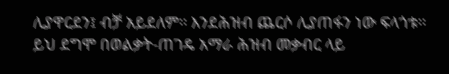ሊያዋርደን፤ ብቻ አይደለም፡፡ እንደሕዝብ ጨርሶ ሊያጠፋን ነው ፍላጎቱ፡፡
ይህ ደግሞ በወልቃት-ጠገዴ አማራ ሕዝብ መቃብር ላይ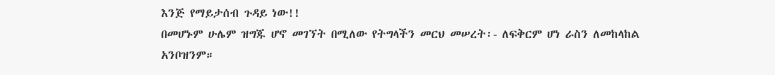እንጅ የማይታሰብ ጉዳይ ነው!!
በመሆኑም ሁሌም ዝግጁ ሆኖ መገኘት በሚለው የትግላችን መርህ መሠረት፡- ለፍቅርም ሆነ ራስን ለመከላከል አንቦዝንም።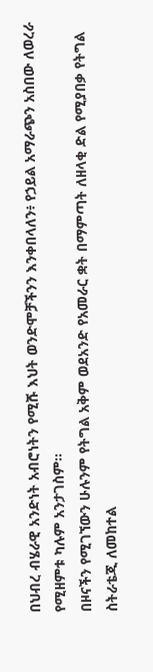በህብረ ብሄራዊ አንድነት አብሮነትን የሚሹ እህት ወንድሞቻችንን እንቀበላለን፥ የኃይል አማራጭን አስበው ለወረራ የሚዘምቱ ካሉም አንታገስም።
በዞናችን የሚገኘውን ሁሉንም የትግል አቅም ወደአንድ የአመራር ቋት በማምጣት ለዘላቂ ድል የሚያበቃ የትግል ስትራቴጂ ለመከተል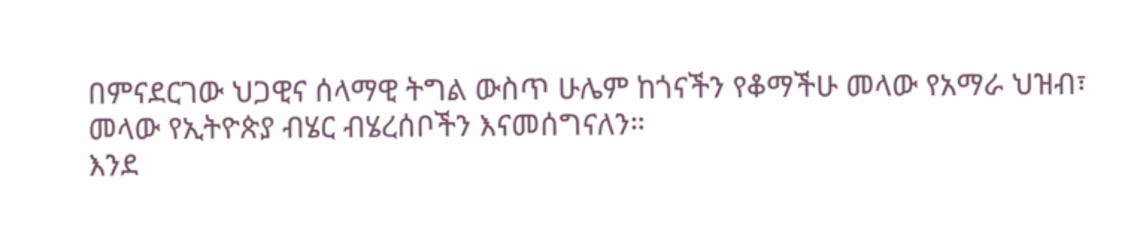በምናደርገው ህጋዊና ሰላማዊ ትግል ውስጥ ሁሌም ከጎናችን የቆማችሁ መላው የአማራ ህዝብ፣ መላው የኢትዮጵያ ብሄር ብሄረሰቦችን እናመሰግናለን።
እንደ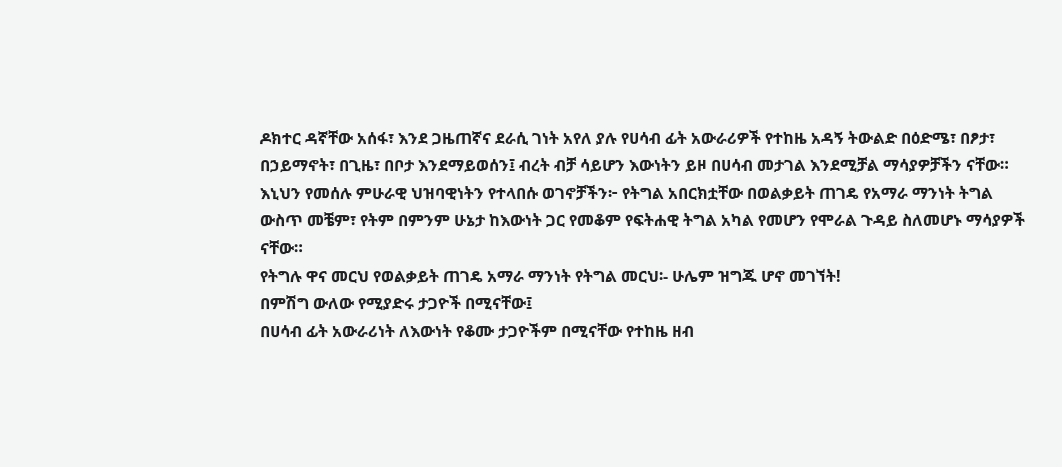ዶክተር ዳኛቸው አሰፋ፣ እንደ ጋዜጠኛና ደራሲ ገነት አየለ ያሉ የሀሳብ ፊት አውራሪዎች የተከዜ አዳኝ ትውልድ በዕድሜ፣ በፆታ፣ በኃይማኖት፣ በጊዜ፣ በቦታ እንደማይወሰን፤ ብረት ብቻ ሳይሆን እውነትን ይዞ በሀሳብ መታገል እንደሚቻል ማሳያዎቻችን ናቸው።
እኒህን የመሰሉ ምሁራዊ ህዝባዊነትን የተላበሱ ወገኖቻችን፦ የትግል አበርክቷቸው በወልቃይት ጠገዴ የአማራ ማንነት ትግል ውስጥ መቼም፣ የትም በምንም ሁኔታ ከእውነት ጋር የመቆም የፍትሐዊ ትግል አካል የመሆን የሞራል ጉዳይ ስለመሆኑ ማሳያዎች ናቸው።
የትግሉ ዋና መርህ የወልቃይት ጠገዴ አማራ ማንነት የትግል መርህ፡- ሁሌም ዝግጁ ሆኖ መገኘት!
በምሽግ ውለው የሚያድሩ ታጋዮች በሚናቸው፤
በሀሳብ ፊት አውራሪነት ለእውነት የቆሙ ታጋዮችም በሚናቸው የተከዜ ዘብ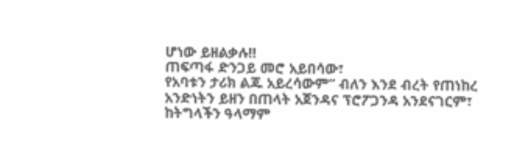ሆነው ይዘልቃሉ!!
ጠፍጣፋ ድንጋይ መሮ አይበሳው፣
የአባቱን ታሪክ ልጁ አይረሳውም” ብለን እንደ ብረት የጠነከረ አንድነትን ይዘን በጠላት አጀንዳና ፕሮፖጋንዳ አንደናገርም፣ ከትግላችን ዓላማም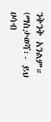ንቅንቅ አንልም።
(ማስታወሻ፡- ይህ ሀሳብ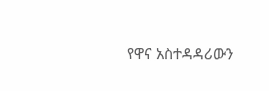የዋና አስተዳዳሪውን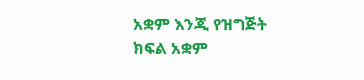አቋም እንጂ የዝግጅት ክፍል አቋም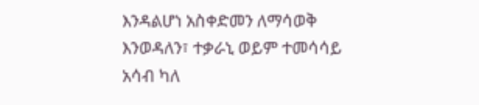እንዳልሆነ አስቀድመን ለማሳወቅ እንወዳለን፣ ተቃራኒ ወይም ተመሳሳይ አሳብ ካለ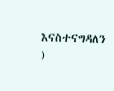እናስተናግዳለን )